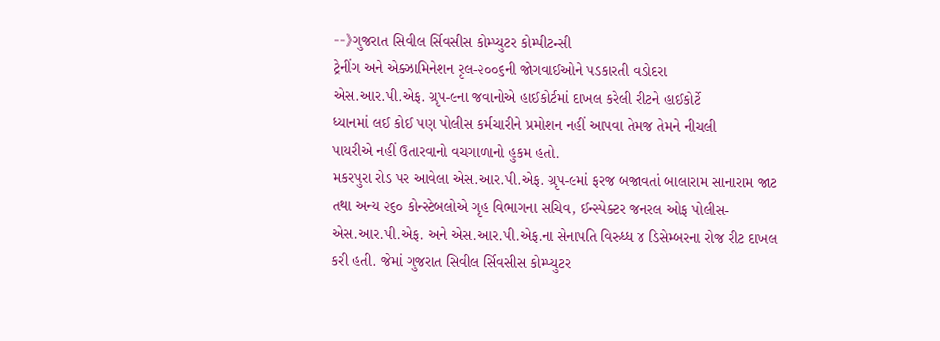--》ગુજરાત સિવીલ ર્સિવસીસ કોમ્પ્યુટર કોમ્પીટન્સી
ટ્રેનીંગ અને એક્ઝામિનેશન રૃલ-૨૦૦૬ની જોગવાઈઓને પડકારતી વડોદરા
એસ.આર.પી.એફ. ગ્રૃપ-૯ના જવાનોએ હાઈકોર્ટમાં દાખલ કરેલી રીટને હાઈકોર્ટે
ધ્યાનમાં લઈ કોઈ પણ પોલીસ કર્મચારીને પ્રમોશન નહીં આપવા તેમજ તેમને નીચલી
પાયરીએ નહીં ઉતારવાનો વચગાળાનો હુકમ હતો.
મકરપુરા રોડ પર આવેલા એસ.આર.પી.એફ. ગ્રૃપ-૯માં ફરજ બજાવતાં બાલારામ સાનારામ જાટ તથા અન્ય ૨૬૦ કોન્સ્ટેબલોએ ગૃહ વિભાગના સચિવ, ઈન્સ્પેક્ટર જનરલ ઓફ પોલીસ- એસ.આર.પી.એફ. અને એસ.આર.પી.એફ.ના સેનાપતિ વિરુધ્ધ ૪ ડિસેમ્બરના રોજ રીટ દાખલ કરી હતી. જેમાં ગુજરાત સિવીલ ર્સિવસીસ કોમ્પ્યુટર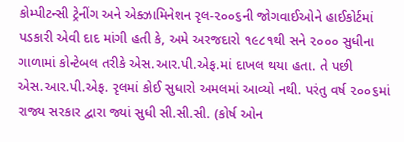કોમ્પીટન્સી ટ્રેનીંગ અને એક્ઝામિનેશન રૃલ-૨૦૦૬ની જોગવાઈઓને હાઈકોર્ટમાં પડકારી એવી દાદ માંગી હતી કે, અમે અરજદારો ૧૯૮૧થી સને ૨૦૦૦ સુધીના ગાળામાં કોન્ટેબલ તરીકે એસ.આર.પી.એફ.માં દાખલ થયા હતા. તે પછી એસ.આર.પી.એફ. રૃલમાં કોઈ સુધારો અમલમાં આવ્યો નથી. પરંતુ વર્ષ ૨૦૦૬માં રાજ્ય સરકાર દ્વારા જ્યાં સુધી સી.સી.સી. (કોર્ષ ઓન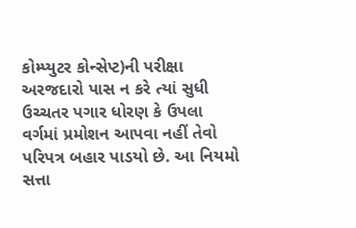કોમ્પ્યુટર કોન્સેપ્ટ)ની પરીક્ષા અરજદારો પાસ ન કરે ત્યાં સુધી ઉચ્ચતર પગાર ધોરણ કે ઉપલા વર્ગમાં પ્રમોશન આપવા નહીં તેવો પરિપત્ર બહાર પાડયો છે. આ નિયમો સત્તા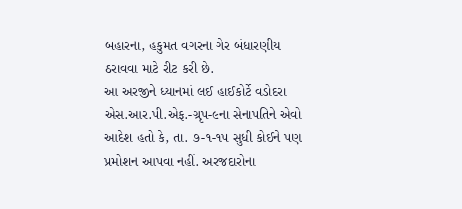બહારના, હકુમત વગરના ગેર બંધારણીય ઠરાવવા માટે રીટ કરી છે.
આ અરજીને ધ્યાનમાં લઈ હાઈકોર્ટે વડોદરા એસ.આર.પી.એફ.-ગ્રૃપ-૯ના સેનાપતિને એવો આદેશ હતો કે, તા. ૭-૧-૧૫ સુધી કોઈને પણ પ્રમોશન આપવા નહીં. અરજદારોના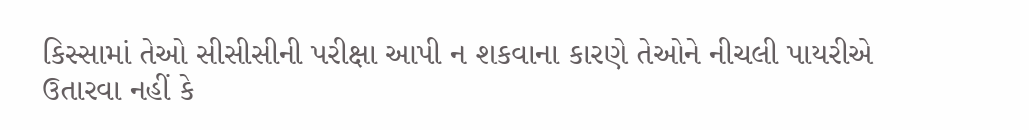કિસ્સામાં તેઓ સીસીસીની પરીક્ષા આપી ન શકવાના કારણે તેઓને નીચલી પાયરીએ ઉતારવા નહીં કે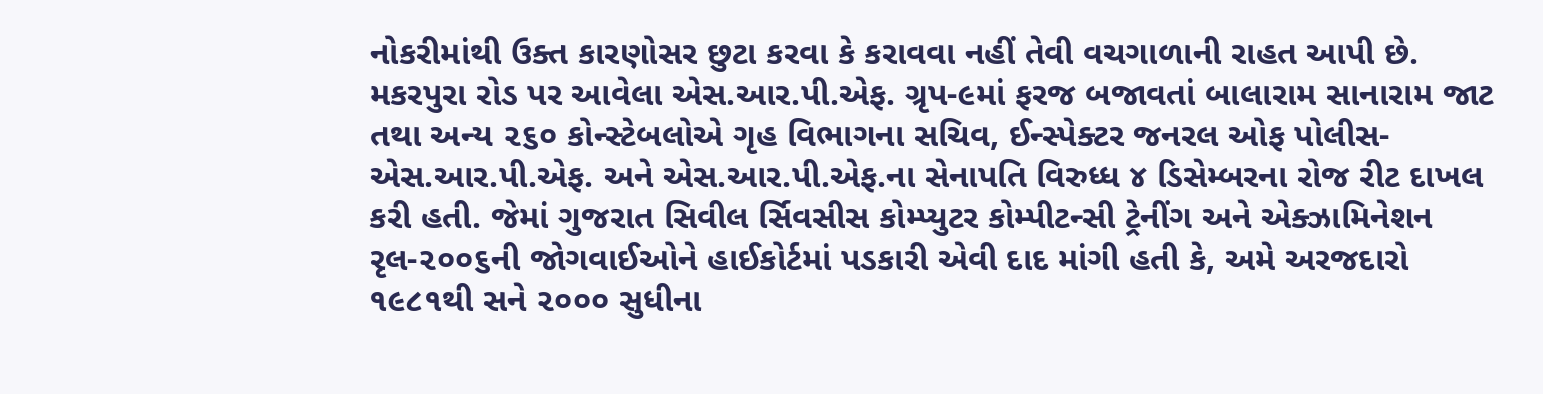નોકરીમાંથી ઉક્ત કારણોસર છુટા કરવા કે કરાવવા નહીં તેવી વચગાળાની રાહત આપી છે.
મકરપુરા રોડ પર આવેલા એસ.આર.પી.એફ. ગ્રૃપ-૯માં ફરજ બજાવતાં બાલારામ સાનારામ જાટ તથા અન્ય ૨૬૦ કોન્સ્ટેબલોએ ગૃહ વિભાગના સચિવ, ઈન્સ્પેક્ટર જનરલ ઓફ પોલીસ- એસ.આર.પી.એફ. અને એસ.આર.પી.એફ.ના સેનાપતિ વિરુધ્ધ ૪ ડિસેમ્બરના રોજ રીટ દાખલ કરી હતી. જેમાં ગુજરાત સિવીલ ર્સિવસીસ કોમ્પ્યુટર કોમ્પીટન્સી ટ્રેનીંગ અને એક્ઝામિનેશન રૃલ-૨૦૦૬ની જોગવાઈઓને હાઈકોર્ટમાં પડકારી એવી દાદ માંગી હતી કે, અમે અરજદારો ૧૯૮૧થી સને ૨૦૦૦ સુધીના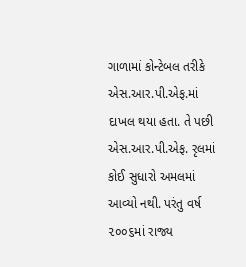ગાળામાં કોન્ટેબલ તરીકે એસ.આર.પી.એફ.માં દાખલ થયા હતા. તે પછી એસ.આર.પી.એફ. રૃલમાં કોઈ સુધારો અમલમાં આવ્યો નથી. પરંતુ વર્ષ ૨૦૦૬માં રાજ્ય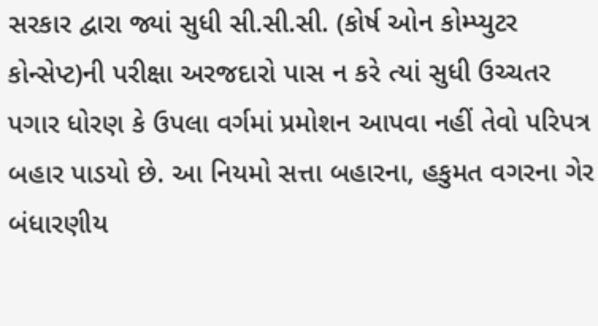સરકાર દ્વારા જ્યાં સુધી સી.સી.સી. (કોર્ષ ઓન કોમ્પ્યુટર કોન્સેપ્ટ)ની પરીક્ષા અરજદારો પાસ ન કરે ત્યાં સુધી ઉચ્ચતર પગાર ધોરણ કે ઉપલા વર્ગમાં પ્રમોશન આપવા નહીં તેવો પરિપત્ર બહાર પાડયો છે. આ નિયમો સત્તા બહારના, હકુમત વગરના ગેર બંધારણીય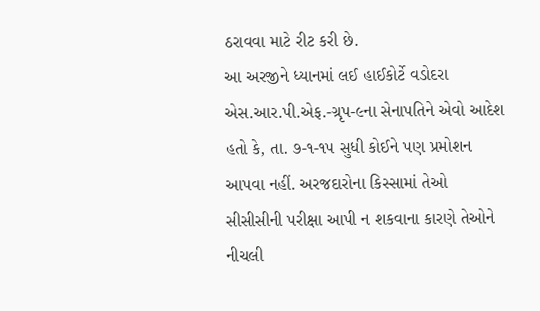ઠરાવવા માટે રીટ કરી છે.
આ અરજીને ધ્યાનમાં લઈ હાઈકોર્ટે વડોદરા એસ.આર.પી.એફ.-ગ્રૃપ-૯ના સેનાપતિને એવો આદેશ હતો કે, તા. ૭-૧-૧૫ સુધી કોઈને પણ પ્રમોશન આપવા નહીં. અરજદારોના કિસ્સામાં તેઓ સીસીસીની પરીક્ષા આપી ન શકવાના કારણે તેઓને નીચલી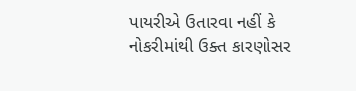પાયરીએ ઉતારવા નહીં કે નોકરીમાંથી ઉક્ત કારણોસર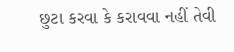છુટા કરવા કે કરાવવા નહીં તેવી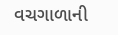વચગાળાની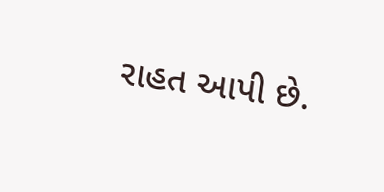રાહત આપી છે.